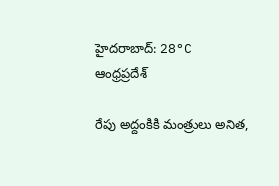హైదరాబాద్: 28°C
ఆంధ్రప్రదేశ్

రేపు అద్దంకికి మంత్రులు అనిత,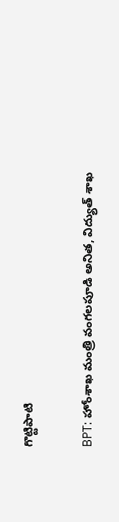గొట్టిపాటి

BPT: హోంశాఖ మంత్రి వంగలపూడి అనిత, విద్యుత్ శాఖ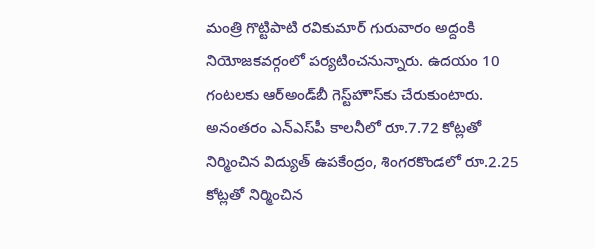మంత్రి గొట్టిపాటి రవికుమార్‌ గురువారం అద్దంకి నియోజకవర్గంలో పర్యటించనున్నారు. ఉదయం 10 గంటలకు ఆర్‌అండ్‌బీ గెస్ట్‌హౌస్‌కు చేరుకుంటారు. అనంతరం ఎన్‌ఎస్‌పీ కాలనీలో రూ.7.72 కోట్లతో నిర్మించిన విద్యుత్ ఉపకేంద్రం, శింగరకొండలో రూ.2.25 కోట్లతో నిర్మించిన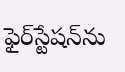ఫైర్‌స్టేషన్‌ను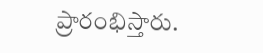ప్రారంభిస్తారు.